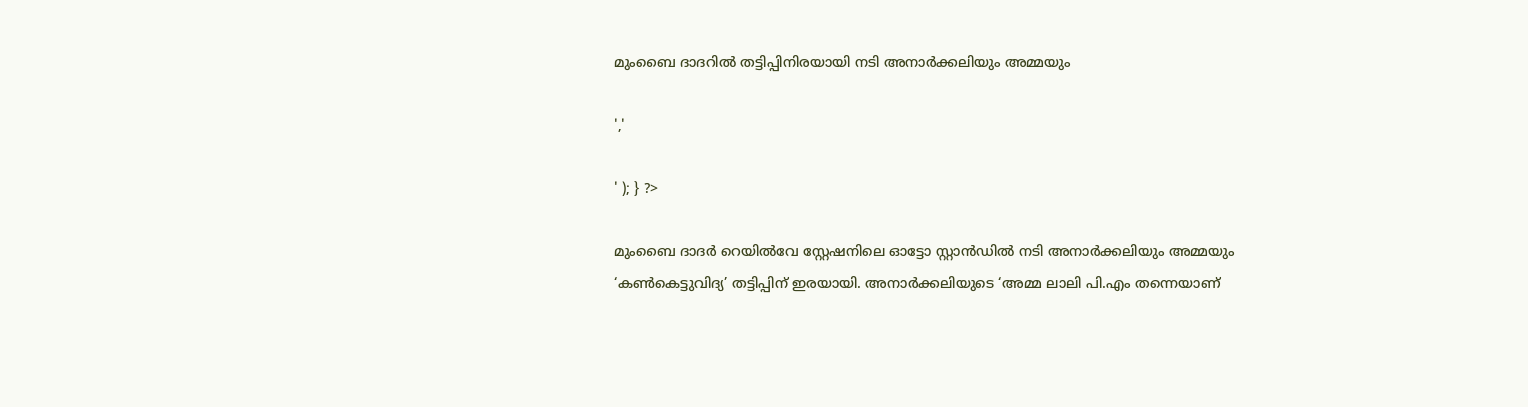മുംബൈ ദാദറിൽ തട്ടിപ്പിനിരയായി നടി അനാർക്കലിയും അമ്മയും

','

' ); } ?>

മുംബൈ ദാദർ റെയിൽവേ സ്റ്റേഷനിലെ ഓട്ടോ സ്റ്റാൻഡിൽ നടി അനാർക്കലിയും അമ്മയും ‘കൺകെട്ടുവിദ്യ’ തട്ടിപ്പിന് ഇരയായി. അനാർക്കലിയുടെ ‘അമ്മ ലാലി പി.എം തന്നെയാണ്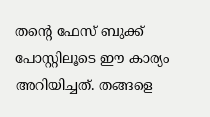തന്റെ ഫേസ് ബുക്ക് പോസ്റ്റിലൂടെ ഈ കാര്യം അറിയിച്ചത്. തങ്ങളെ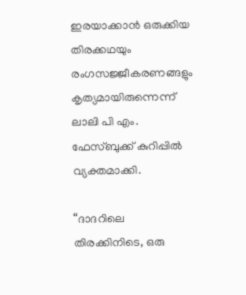ഇരയാക്കാൻ ഒരുക്കിയ തിരക്കഥയും രംഗസജ്ജീകരണങ്ങളും കൃത്യമായിരുന്നെന്ന് ലാലി പി എം. ഫേസ്ബുക്ക് കുറിപ്പിൽ വ്യക്തമാക്കി.

“ദാദറിലെ തിരക്കിനിടെ, ഒരു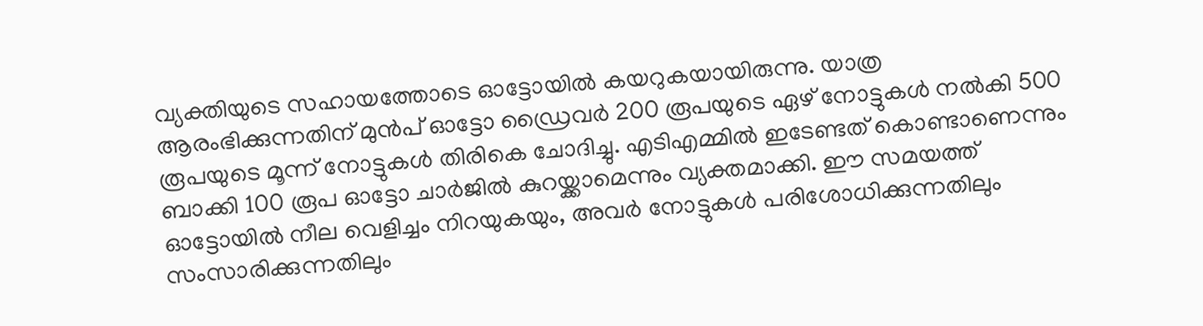വ്യക്തിയുടെ സഹായത്തോടെ ഓട്ടോയിൽ കയറുകയായിരുന്നു. യാത്ര ആരംഭിക്കുന്നതിന് മുൻപ് ഓട്ടോ ഡ്രൈവർ 200 രൂപയുടെ ഏഴ് നോട്ടുകൾ നൽകി 500 രൂപയുടെ മൂന്ന് നോട്ടുകൾ തിരികെ ചോദിച്ചു. എടിഎമ്മിൽ ഇടേണ്ടത് കൊണ്ടാണെന്നും ബാക്കി 100 രൂപ ഓട്ടോ ചാർജിൽ കുറയ്ക്കാമെന്നും വ്യക്തമാക്കി. ഈ സമയത്ത് ഓട്ടോയിൽ നീല വെളിച്ചം നിറയുകയും, അവർ നോട്ടുകൾ പരിശോധിക്കുന്നതിലും സംസാരിക്കുന്നതിലും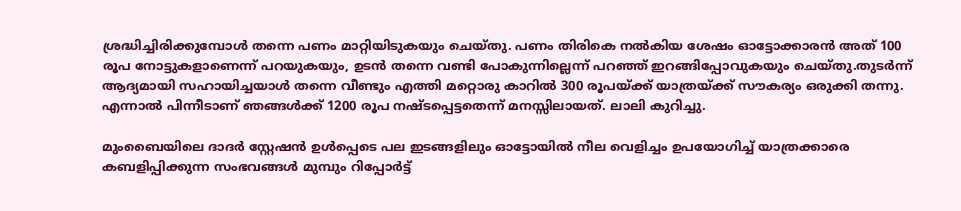ശ്രദ്ധിച്ചിരിക്കുമ്പോൾ തന്നെ പണം മാറ്റിയിടുകയും ചെയ്തു. പണം തിരികെ നൽകിയ ശേഷം ഓട്ടോക്കാരൻ അത് 100 രൂപ നോട്ടുകളാണെന്ന് പറയുകയും, ഉടൻ തന്നെ വണ്ടി പോകുന്നില്ലെന്ന് പറഞ്ഞ് ഇറങ്ങിപ്പോവുകയും ചെയ്തു.തുടർന്ന് ആദ്യമായി സഹായിച്ചയാൾ തന്നെ വീണ്ടും എത്തി മറ്റൊരു കാറിൽ 300 രൂപയ്ക്ക് യാത്രയ്ക്ക് സൗകര്യം ഒരുക്കി തന്നു. എന്നാൽ പിന്നീടാണ് ഞങ്ങൾക്ക് 1200 രൂപ നഷ്ടപ്പെട്ടതെന്ന് മനസ്സിലായത്. ലാലി കുറിച്ചു.

മുംബൈയിലെ ദാദർ സ്റ്റേഷൻ ഉൾപ്പെടെ പല ഇടങ്ങളിലും ഓട്ടോയിൽ നീല വെളിച്ചം ഉപയോഗിച്ച് യാത്രക്കാരെ കബളിപ്പിക്കുന്ന സംഭവങ്ങൾ മുമ്പും റിപ്പോർട്ട്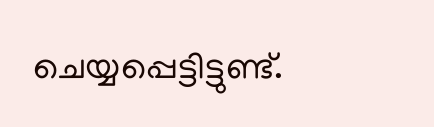ചെയ്യപ്പെട്ടിട്ടുണ്ട്.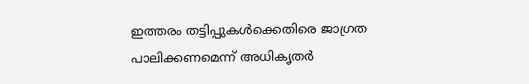ഇത്തരം തട്ടിപ്പുകൾക്കെതിരെ ജാഗ്രത പാലിക്കണമെന്ന് അധികൃതർ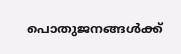പൊതുജനങ്ങൾക്ക്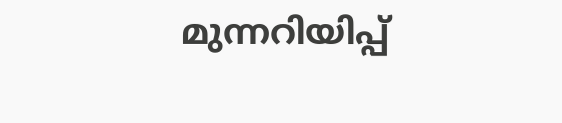മുന്നറിയിപ്പ്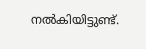നൽകിയിട്ടുണ്ട്.